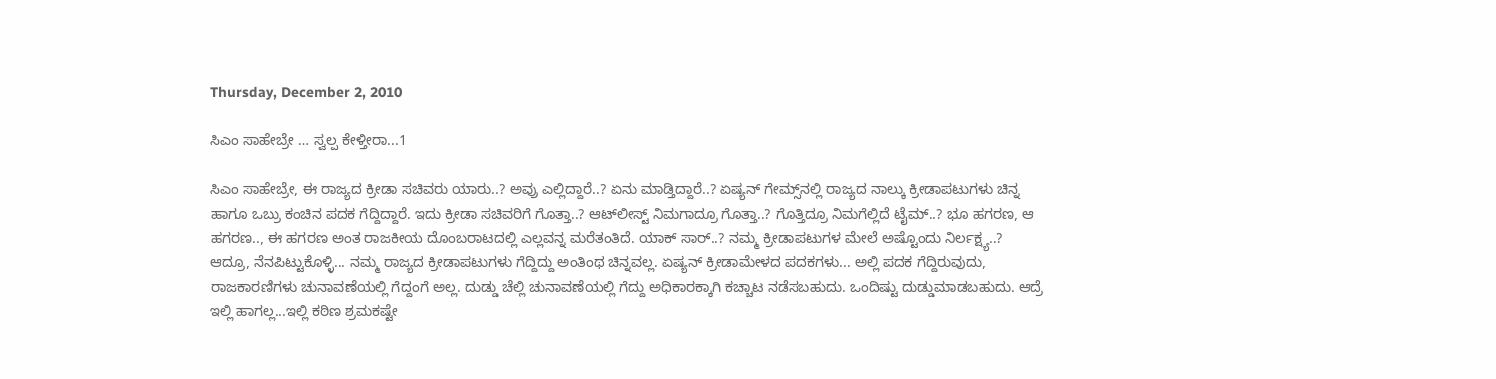Thursday, December 2, 2010

ಸಿಎಂ ಸಾಹೇಬ್ರೇ … ಸ್ವಲ್ಪ ಕೇಳ್ತೀರಾ...1

ಸಿಎಂ ಸಾಹೇಬ್ರೇ, ಈ ರಾಜ್ಯದ ಕ್ರೀಡಾ ಸಚಿವರು ಯಾರು..? ಅವ್ರು ಎಲ್ಲಿದ್ದಾರೆ..? ಏನು ಮಾಡ್ತಿದ್ದಾರೆ..? ಏಷ್ಯನ್‌ ಗೇಮ್ಸ್‌ನಲ್ಲಿ ರಾಜ್ಯದ ನಾಲ್ಕು ಕ್ರೀಡಾಪಟುಗಳು ಚಿನ್ನ ಹಾಗೂ ಒಬ್ರು ಕಂಚಿನ ಪದಕ ಗೆದ್ದಿದ್ದಾರೆ. ಇದು ಕ್ರೀಡಾ ಸಚಿವರಿಗೆ ಗೊತ್ತಾ..? ಆಟ್‌ಲೀಸ್ಟ್‌ ನಿಮಗಾದ್ರೂ ಗೊತ್ತಾ..? ಗೊತ್ತಿದ್ರೂ ನಿಮಗೆಲ್ಲಿದೆ ಟೈಮ್‌..? ಭೂ ಹಗರಣ, ಆ ಹಗರಣ.., ಈ ಹಗರಣ ಅಂತ ರಾಜಕೀಯ ದೊಂಬರಾಟದಲ್ಲಿ ಎಲ್ಲವನ್ನ ಮರೆತಂತಿದೆ. ಯಾಕ್‌ ಸಾರ್‌..? ನಮ್ಮ ಕ್ರೀಡಾಪಟುಗಳ ಮೇಲೆ ಅಷ್ಟೊಂದು ನಿರ್ಲಕ್ಷ್ಯ..?
ಆದ್ರೂ, ನೆನಪಿಟ್ಟುಕೊಳ್ಳಿ... ನಮ್ಮ ರಾಜ್ಯದ ಕ್ರೀಡಾಪಟುಗಳು ಗೆದ್ದಿದ್ದು ಅಂತಿಂಥ ಚಿನ್ನವಲ್ಲ. ಏಷ್ಯನ್‌ ಕ್ರೀಡಾಮೇಳದ ಪದಕಗಳು... ಅಲ್ಲಿ ಪದಕ ಗೆದ್ದಿರುವುದು, ರಾಜಕಾರಣಿಗಳು ಚುನಾವಣೆಯಲ್ಲಿ ಗೆದ್ದಂಗೆ ಅಲ್ಲ. ದುಡ್ಡು ಚೆಲ್ಲಿ ಚುನಾವಣೆಯಲ್ಲಿ ಗೆದ್ದು ಅಧಿಕಾರಕ್ಕಾಗಿ ಕಚ್ಚಾಟ ನಡೆಸಬಹುದು. ಒಂದಿಷ್ಟು ದುಡ್ಡುಮಾಡಬಹುದು. ಆದ್ರೆ ಇಲ್ಲಿ ಹಾಗಲ್ಲ...ಇಲ್ಲಿ ಕಠಿಣ ಶ್ರಮಕಷ್ಟೇ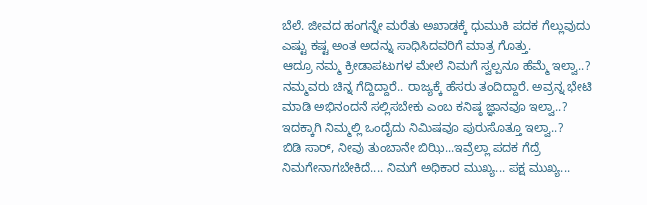ಬೆಲೆ. ಜೀವದ ಹಂಗನ್ನೇ ಮರೆತು ಅಖಾಡಕ್ಕೆ ಧುಮುಕಿ ಪದಕ ಗೆಲ್ಲುವುದು ಎಷ್ಟು ಕಷ್ಟ ಅಂತ ಅದನ್ನು ಸಾಧಿಸಿದವರಿಗೆ ಮಾತ್ರ ಗೊತ್ತು.
ಆದ್ರೂ ನಮ್ಮ ಕ್ರೀಡಾಪಟುಗಳ ಮೇಲೆ ನಿಮಗೆ ಸ್ವಲ್ಪನೂ ಹೆಮ್ಮೆ ಇಲ್ವಾ..? ನಮ್ಮವರು ಚಿನ್ನ ಗೆದ್ದಿದ್ದಾರೆ.. ರಾಜ್ಯಕ್ಕೆ ಹೆಸರು ತಂದಿದ್ದಾರೆ. ಅವ್ರನ್ನ ಭೇಟಿ ಮಾಡಿ ಅಭಿನಂದನೆ ಸಲ್ಲಿಸಬೇಕು ಎಂಬ ಕನಿಷ್ಠ ಜ್ಞಾನವೂ ಇಲ್ವಾ..? ಇದಕ್ಕಾಗಿ ನಿಮ್ಮಲ್ಲಿ ಒಂದೈದು ನಿಮಿಷವೂ ಪುರುಸೊತ್ತೂ ಇಲ್ವಾ..?
ಬಿಡಿ ಸಾರ್‌, ನೀವು ತುಂಬಾನೇ ಬಿಝಿ...ಇವ್ರೆಲ್ಲಾ ಪದಕ ಗೆದ್ರೆ ನಿಮಗೇನಾಗಬೇಕಿದೆ.... ನಿಮಗೆ ಅಧಿಕಾರ ಮುಖ್ಯ... ಪಕ್ಷ ಮುಖ್ಯ...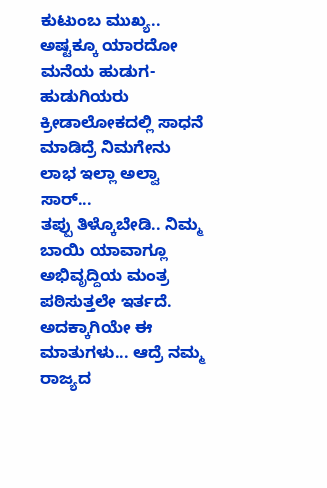ಕುಟುಂಬ ಮುಖ್ಯ.. ಅಷ್ಟಕ್ಕೂ ಯಾರದೋ ಮನೆಯ ಹುಡುಗ-ಹುಡುಗಿಯರು ಕ್ರೀಡಾಲೋಕದಲ್ಲಿ ಸಾಧನೆ ಮಾಡಿದ್ರೆ ನಿಮಗೇನು ಲಾಭ ಇಲ್ಲಾ ಅಲ್ವಾ ಸಾರ್‌...
ತಪ್ಪು ತಿಳ್ಕೊಬೇಡಿ.. ನಿಮ್ಮ ಬಾಯಿ ಯಾವಾಗ್ಲೂ ಅಭಿವೃದ್ದಿಯ ಮಂತ್ರ ಪಠಿಸುತ್ತಲೇ ಇರ್ತದೆ. ಅದಕ್ಕಾಗಿಯೇ ಈ ಮಾತುಗಳು... ಆದ್ರೆ ನಮ್ಮ ರಾಜ್ಯದ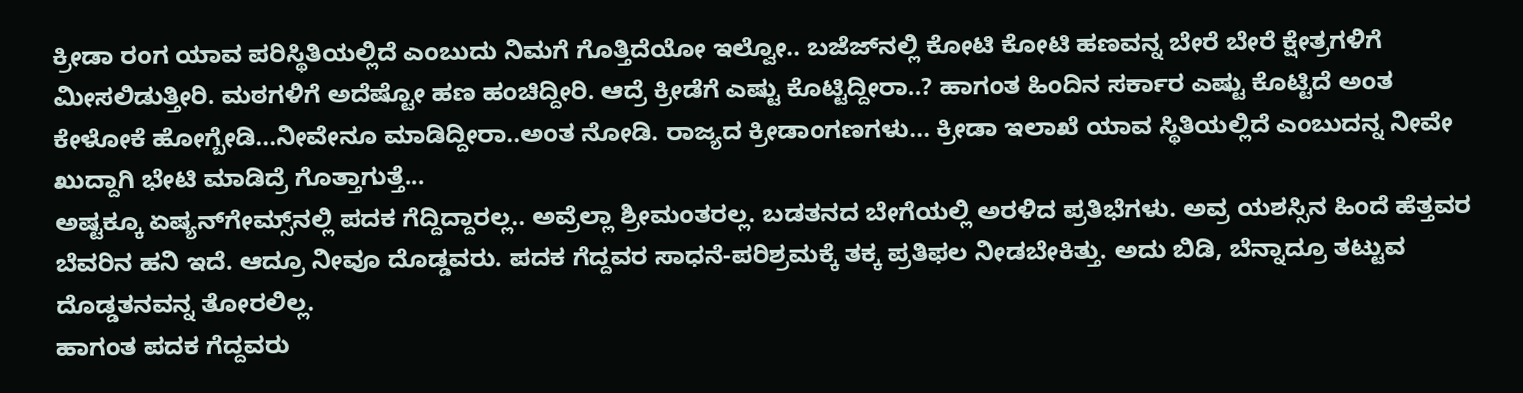ಕ್ರೀಡಾ ರಂಗ ಯಾವ ಪರಿಸ್ಥಿತಿಯಲ್ಲಿದೆ ಎಂಬುದು ನಿಮಗೆ ಗೊತ್ತಿದೆಯೋ ಇಲ್ವೋ.. ಬಜೆಜ್‌ನಲ್ಲಿ ಕೋಟಿ ಕೋಟಿ ಹಣವನ್ನ ಬೇರೆ ಬೇರೆ ಕ್ಷೇತ್ರಗಳಿಗೆ ಮೀಸಲಿಡುತ್ತೀರಿ. ಮಠಗಳಿಗೆ ಅದೆಷ್ಟೋ ಹಣ ಹಂಚಿದ್ದೀರಿ. ಆದ್ರೆ ಕ್ರೀಡೆಗೆ ಎಷ್ಟು ಕೊಟ್ಟಿದ್ದೀರಾ..? ಹಾಗಂತ ಹಿಂದಿನ ಸರ್ಕಾರ ಎಷ್ಟು ಕೊಟ್ಟಿದೆ ಅಂತ ಕೇಳೋಕೆ ಹೋಗ್ಬೇಡಿ...ನೀವೇನೂ ಮಾಡಿದ್ದೀರಾ..ಅಂತ ನೋಡಿ. ರಾಜ್ಯದ ಕ್ರೀಡಾಂಗಣಗಳು... ಕ್ರೀಡಾ ಇಲಾಖೆ ಯಾವ ಸ್ಥಿತಿಯಲ್ಲಿದೆ ಎಂಬುದನ್ನ ನೀವೇ ಖುದ್ದಾಗಿ ಭೇಟಿ ಮಾಡಿದ್ರೆ ಗೊತ್ತಾಗುತ್ತೆ...
ಅಷ್ಟಕ್ಕೂ ಏಷ್ಯನ್‌ಗೇಮ್ಸ್‌ನಲ್ಲಿ ಪದಕ ಗೆದ್ದಿದ್ದಾರಲ್ಲ.. ಅವ್ರೆಲ್ಲಾ ಶ್ರೀಮಂತರಲ್ಲ. ಬಡತನದ ಬೇಗೆಯಲ್ಲಿ ಅರಳಿದ ಪ್ರತಿಭೆಗಳು. ಅವ್ರ ಯಶಸ್ಸಿನ ಹಿಂದೆ ಹೆತ್ತವರ ಬೆವರಿನ ಹನಿ ಇದೆ. ಆದ್ರೂ ನೀವೂ ದೊಡ್ಡವರು. ಪದಕ ಗೆದ್ದವರ ಸಾಧನೆ-ಪರಿಶ್ರಮಕ್ಕೆ ತಕ್ಕ ಪ್ರತಿಫಲ ನೀಡಬೇಕಿತ್ತು. ಅದು ಬಿಡಿ, ಬೆನ್ನಾದ್ರೂ ತಟ್ಟುವ ದೊಡ್ಡತನವನ್ನ ತೋರಲಿಲ್ಲ.
ಹಾಗಂತ ಪದಕ ಗೆದ್ದವರು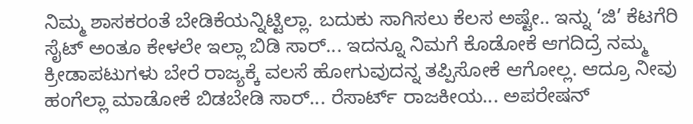ನಿಮ್ಮ ಶಾಸಕರಂತೆ ಬೇಡಿಕೆಯನ್ನಿಟ್ಟಿಲ್ಲಾ. ಬದುಕು ಸಾಗಿಸಲು ಕೆಲಸ ಅಷ್ಟೇ.. ಇನ್ನು ‘ಜಿ’ ಕೆಟಗೆರಿ ಸೈಟ್‌ ಅಂತೂ ಕೇಳಲೇ ಇಲ್ಲಾ ಬಿಡಿ ಸಾರ್‌... ಇದನ್ನೂ ನಿಮಗೆ ಕೊಡೋಕೆ ಆಗದಿದ್ರೆ ನಮ್ಮ ಕ್ರೀಡಾಪಟುಗಳು ಬೇರೆ ರಾಜ್ಯಕ್ಕೆ ವಲಸೆ ಹೋಗುವುದನ್ನ ತಪ್ಪಿಸೋಕೆ ಆಗೋಲ್ಲ. ಆದ್ರೂ ನೀವು ಹಂಗೆಲ್ಲಾ ಮಾಡೋಕೆ ಬಿಡಬೇಡಿ ಸಾರ್‌... ರೆಸಾರ್ಟ್ ರಾಜಕೀಯ... ಅಪರೇಷನ್‌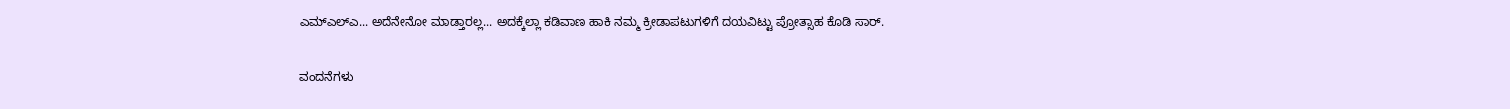ಎಮ್‌ಎಲ್‌ಎ... ಅದೆನೇನೋ ಮಾಡ್ತಾರಲ್ಲ... ಅದಕ್ಕೆಲ್ಲಾ ಕಡಿವಾಣ ಹಾಕಿ ನಮ್ಮ ಕ್ರೀಡಾಪಟುಗಳಿಗೆ ದಯವಿಟ್ಟು ಪ್ರೋತ್ಸಾಹ ಕೊಡಿ ಸಾರ್‌.

ವಂದನೆಗಳು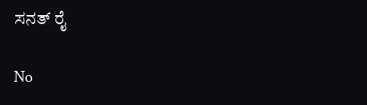ಸನತ್ ರೈ

No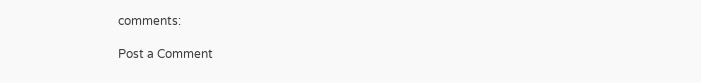comments:

Post a Comment